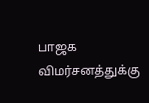பாஜக விமர்சனத்துக்கு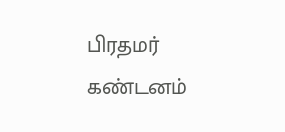பிரதமர் கண்டனம்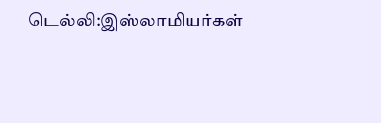டெல்லி:இஸ்லாமியர்கள்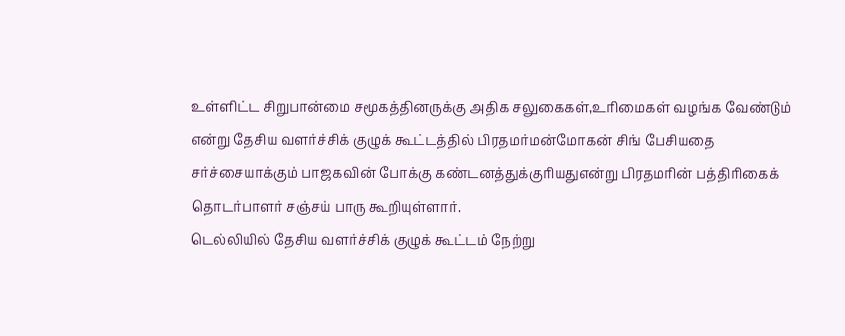உள்ளிட்ட சிறுபான்மை சமூகத்தினருக்கு அதிக சலுகைகள்,உரிமைகள் வழங்க வேண்டும் என்று தேசிய வளர்ச்சிக் குழுக் கூட்டத்தில் பிரதமர்மன்மோகன் சிங் பேசியதை சர்ச்சையாக்கும் பாஜகவின் போக்கு கண்டனத்துக்குரியதுஎன்று பிரதமரின் பத்திரிகைக் தொடர்பாளர் சஞ்சய் பாரு கூறியுள்ளார்.
டெல்லியில் தேசிய வளர்ச்சிக் குழுக் கூட்டம் நேற்று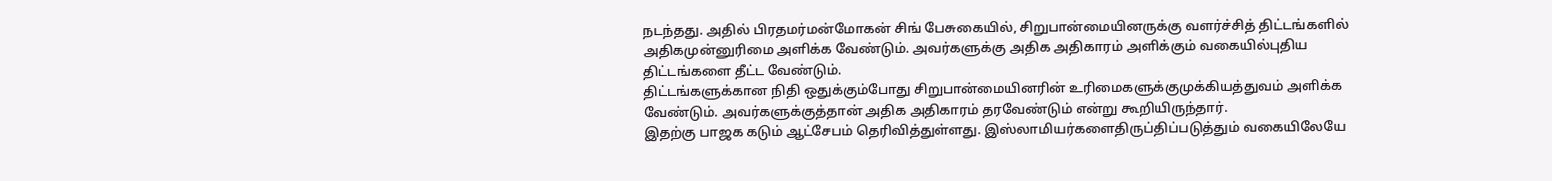நடந்தது. அதில் பிரதமர்மன்மோகன் சிங் பேசுகையில், சிறுபான்மையினருக்கு வளர்ச்சித் திட்டங்களில் அதிகமுன்னுரிமை அளிக்க வேண்டும். அவர்களுக்கு அதிக அதிகாரம் அளிக்கும் வகையில்புதிய திட்டங்களை தீட்ட வேண்டும்.
திட்டங்களுக்கான நிதி ஒதுக்கும்போது சிறுபான்மையினரின் உரிமைகளுக்குமுக்கியத்துவம் அளிக்க வேண்டும். அவர்களுக்குத்தான் அதிக அதிகாரம் தரவேண்டும் என்று கூறியிருந்தார்.
இதற்கு பாஜக கடும் ஆட்சேபம் தெரிவித்துள்ளது. இஸ்லாமியர்களைதிருப்திப்படுத்தும் வகையிலேயே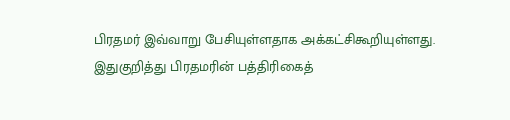பிரதமர் இவ்வாறு பேசியுள்ளதாக அக்கட்சிகூறியுள்ளது. இதுகுறித்து பிரதமரின் பத்திரிகைத்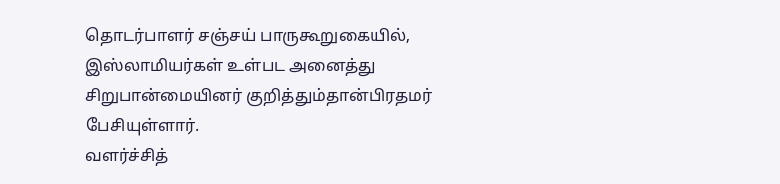தொடர்பாளர் சஞ்சய் பாருகூறுகையில், இஸ்லாமியர்கள் உள்பட அனைத்து சிறுபான்மையினர் குறித்தும்தான்பிரதமர் பேசியுள்ளார்.
வளர்ச்சித்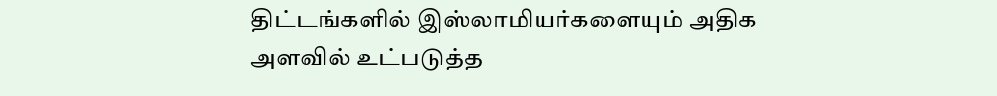திட்டங்களில் இஸ்லாமியர்களையும் அதிக அளவில் உட்படுத்த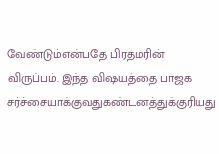வேண்டும்என்பதே பிரதமரின் விருப்பம். இந்த விஷயத்தை பாஜக சர்ச்சையாக்குவதுகண்டனத்துக்குரியது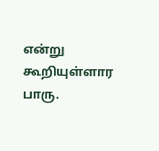என்று கூறியுள்ளார பாரு.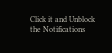Click it and Unblock the Notifications